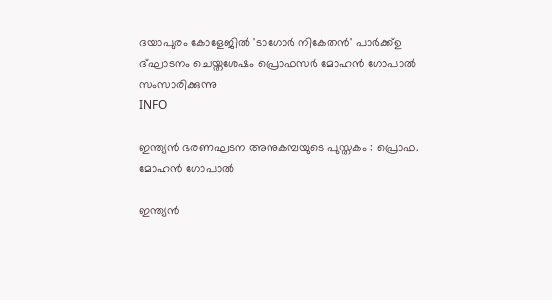ദയാപുരം കോളേജില്‍ 'ടാഗോര്‍ നികേതന്‍' പാർക്ക്ഉ ദ്ഘാടനം ചെയ്തശേഷം പ്രൊഫസര്‍ മോഹന്‍ ഗോപാല്‍ സംസാരിക്കുന്നു
INFO

ഇന്ത്യന്‍ ഭരണഘടന അനുകമ്പയുടെ പുസ്തകം : പ്രൊഫ. മോഹന്‍ ഗോപാല്‍

ഇന്ത്യന്‍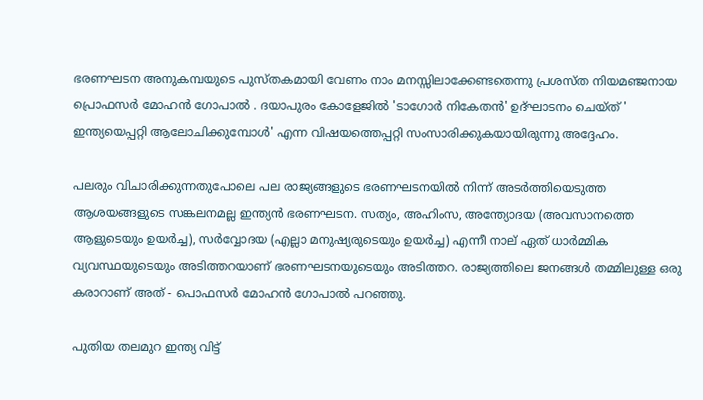ഭരണഘടന അനുകമ്പയുടെ പുസ്തകമായി വേണം നാം മനസ്സിലാക്കേണ്ടതെന്നു പ്രശസ്ത നിയമഞ്ജനായ പ്രൊഫസര്‍ മോഹന്‍ ഗോപാല്‍ . ദയാപുരം കോളേജില്‍ 'ടാഗോര്‍ നികേതന്‍' ഉദ്ഘാടനം ചെയ്ത് ' ഇന്ത്യയെപ്പറ്റി ആലോചിക്കുമ്പോള്‍' എന്ന വിഷയത്തെപ്പറ്റി സംസാരിക്കുകയായിരുന്നു അദ്ദേഹം.

പലരും വിചാരിക്കുന്നതുപോലെ പല രാജ്യങ്ങളുടെ ഭരണഘടനയില്‍ നിന്ന് അടര്‍ത്തിയെടുത്ത ആശയങ്ങളുടെ സങ്കലനമല്ല ഇന്ത്യന്‍ ഭരണഘടന. സത്യം, അഹിംസ, അന്ത്യോദയ (അവസാനത്തെ ആളുടെയും ഉയര്‍ച്ച), സര്‍വ്വോദയ (എല്ലാ മനുഷ്യരുടെയും ഉയര്‍ച്ച) എന്നീ നാല് ഏത് ധാര്‍മ്മിക വ്യവസ്ഥയുടെയും അടിത്തറയാണ് ഭരണഘടനയുടെയും അടിത്തറ. രാജ്യത്തിലെ ജനങ്ങള്‍ തമ്മിലുള്ള ഒരു കരാറാണ് അത് - പൊഫസര്‍ മോഹന്‍ ഗോപാല്‍ പറഞ്ഞു.

പുതിയ തലമുറ ഇന്ത്യ വിട്ട്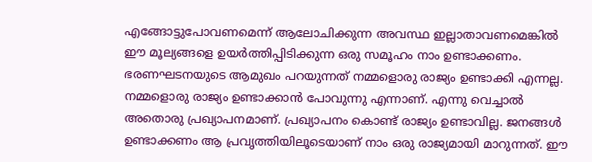എങ്ങോട്ടുപോവണമെന്ന് ആലോചിക്കുന്ന അവസ്ഥ ഇല്ലാതാവണമെങ്കില്‍ ഈ മൂല്യങ്ങളെ ഉയര്‍ത്തിപ്പിടിക്കുന്ന ഒരു സമൂഹം നാം ഉണ്ടാക്കണം. ഭരണഘടനയുടെ ആമുഖം പറയുന്നത് നമ്മളൊരു രാജ്യം ഉണ്ടാക്കി എന്നല്ല. നമ്മളൊരു രാജ്യം ഉണ്ടാക്കാന്‍ പോവുന്നു എന്നാണ്. എന്നു വെച്ചാല്‍ അതൊരു പ്രഖ്യാപനമാണ്. പ്രഖ്യാപനം കൊണ്ട് രാജ്യം ഉണ്ടാവില്ല. ജനങ്ങള്‍ ഉണ്ടാക്കണം ആ പ്രവൃത്തിയിലൂടെയാണ് നാം ഒരു രാജ്യമായി മാറുന്നത്. ഈ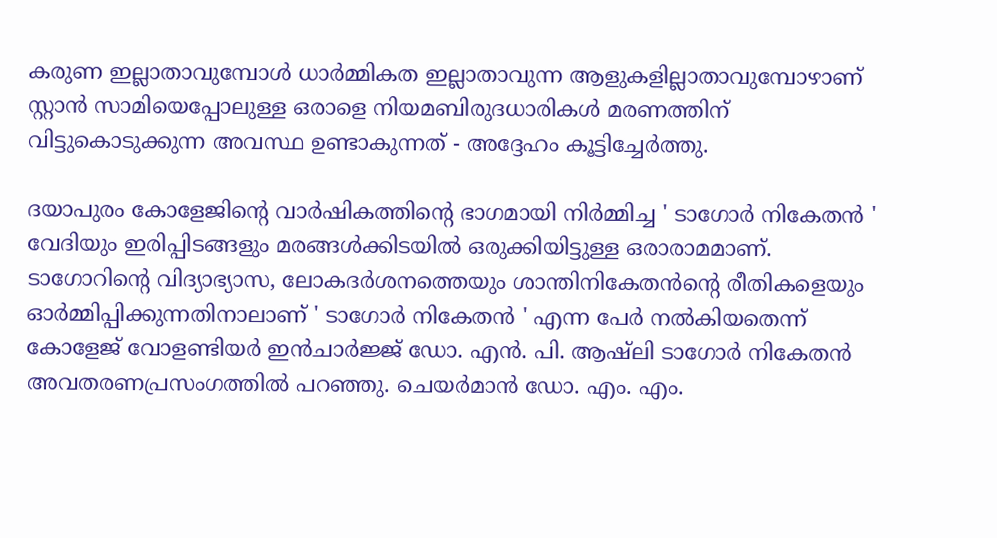കരുണ ഇല്ലാതാവുമ്പോള്‍ ധാര്‍മ്മികത ഇല്ലാതാവുന്ന ആളുകളില്ലാതാവുമ്പോഴാണ് സ്റ്റാന്‍ സാമിയെപ്പോലുള്ള ഒരാളെ നിയമബിരുദധാരികള്‍ മരണത്തിന് വിട്ടുകൊടുക്കുന്ന അവസ്ഥ ഉണ്ടാകുന്നത് - അദ്ദേഹം കൂട്ടിച്ചേര്‍ത്തു.

ദയാപുരം കോളേജിന്റെ വാര്‍ഷികത്തിന്റെ ഭാഗമായി നിര്‍മ്മിച്ച ' ടാഗോര്‍ നികേതന്‍ ' വേദിയും ഇരിപ്പിടങ്ങളും മരങ്ങള്‍ക്കിടയില്‍ ഒരുക്കിയിട്ടുള്ള ഒരാരാമമാണ്. ടാഗോറിന്റെ വിദ്യാഭ്യാസ, ലോകദര്‍ശനത്തെയും ശാന്തിനികേതന്‍ന്റെ രീതികളെയും ഓര്‍മ്മിപ്പിക്കുന്നതിനാലാണ് ' ടാഗോര്‍ നികേതന്‍ ' എന്ന പേര്‍ നല്‍കിയതെന്ന് കോളേജ് വോളണ്ടിയര്‍ ഇന്‍ചാര്‍ജ്ജ് ഡോ. എന്‍. പി. ആഷ്‌ലി ടാഗോര്‍ നികേതന്‍ അവതരണപ്രസംഗത്തില്‍ പറഞ്ഞു. ചെയര്‍മാന്‍ ഡോ. എം. എം.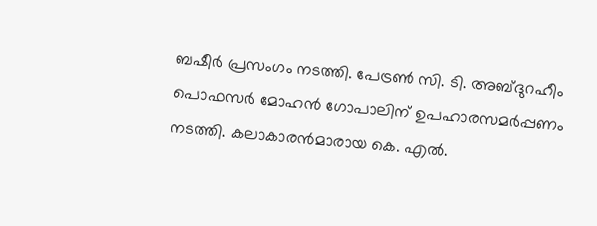ബഷീര്‍ പ്രസംഗം നടത്തി. പേട്രണ്‍ സി. ടി. അബ്ദുറഹീം പൊഫസര്‍ മോഹന്‍ ഗോപാലിന് ഉപഹാരസമര്‍പ്പണം നടത്തി. കലാകാരന്‍മാരായ കെ. എല്‍.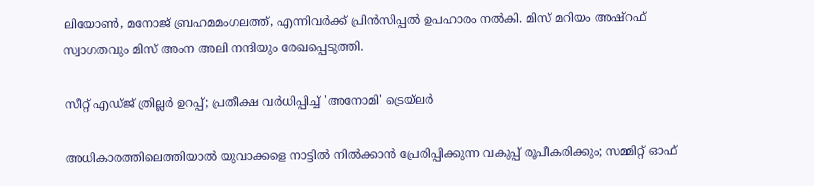ലിയോണ്‍, മനോജ് ബ്രഹമമംഗലത്ത്, എന്നിവര്‍ക്ക് പ്രിന്‍സിപ്പല്‍ ഉപഹാരം നല്‍കി. മിസ് മറിയം അഷ്‌റഫ് സ്വാഗതവും മിസ് അംന അലി നന്ദിയും രേഖപ്പെടുത്തി.

സീറ്റ് എഡ്ജ് ത്രില്ലർ ഉറപ്പ്; പ്രതീക്ഷ വർധിപ്പിച്ച് 'അനോമി' ട്രെയ്‌ലർ

അധികാരത്തിലെത്തിയാല്‍ യുവാക്കളെ നാട്ടില്‍ നില്‍ക്കാന്‍ പ്രേരിപ്പിക്കുന്ന വകുപ്പ് രൂപീകരിക്കും; സമ്മിറ്റ് ഓഫ്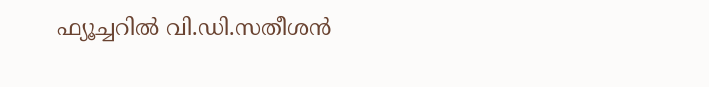ഫ്യൂച്ചറില്‍ വി.ഡി.സതീശന്‍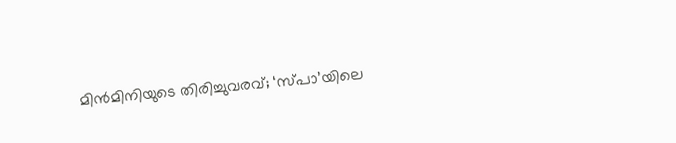മിൻമിനിയുടെ തിരിച്ചുവരവ്; ‘സ്പാ’യിലെ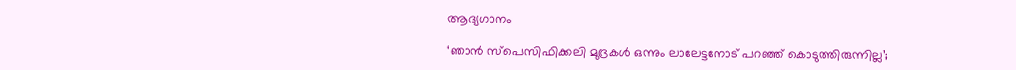ആദ്യഗാനം

‘ഞാൻ സ്പെസിഫിക്കലി മുദ്രകൾ ഒന്നും ലാലേട്ടനോട് പറഞ്ഞ് കൊടുത്തിരുന്നില്ല’;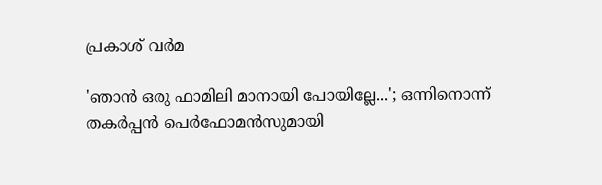പ്രകാശ് വർമ

'ഞാൻ ഒരു ഫാമിലി മാനായി പോയില്ലേ...'; ഒന്നിനൊന്ന് തകർപ്പൻ പെർഫോമൻസുമായി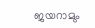ജയറാമും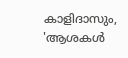കാളിദാസും, 'ആശകൾ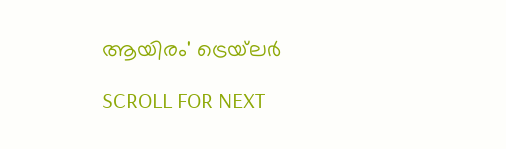ആയിരം' ട്രെയ്‌ലർ

SCROLL FOR NEXT